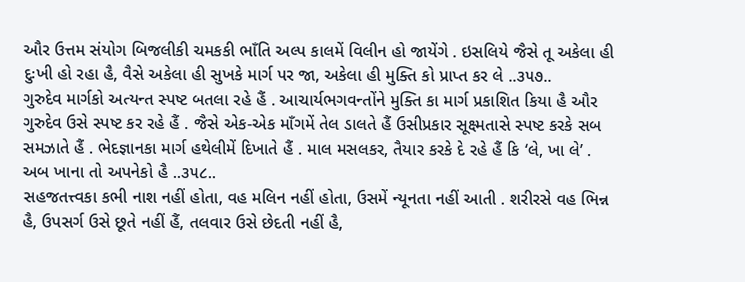ઔર ઉત્તમ સંયોગ બિજલીકી ચમકકી ભાઁતિ અલ્પ કાલમેં વિલીન હો જાયેંગે . ઇસલિયે જૈસે તૂ અકેલા હી દુઃખી હો રહા હૈ, વૈસે અકેલા હી સુખકે માર્ગ પર જા, અકેલા હી મુક્તિ કો પ્રાપ્ત કર લે ..૩૫૭..
ગુરુદેવ માર્ગકો અત્યન્ત સ્પષ્ટ બતલા રહે હૈં . આચાર્યભગવન્તોંને મુક્તિ કા માર્ગ પ્રકાશિત કિયા હૈ ઔર ગુરુદેવ ઉસે સ્પષ્ટ કર રહે હૈં . જૈસે એક-એક માઁગમેં તેલ ડાલતે હૈં ઉસીપ્રકાર સૂક્ષ્મતાસે સ્પષ્ટ કરકે સબ સમઝાતે હૈં . ભેદજ્ઞાનકા માર્ગ હથેલીમેં દિખાતે હૈં . માલ મસલકર, તૈયાર કરકે દે રહે હૈં કિ ‘લે, ખા લે’ . અબ ખાના તો અપનેકો હૈ ..૩૫૮..
સહજતત્ત્વકા કભી નાશ નહીં હોતા, વહ મલિન નહીં હોતા, ઉસમેં ન્યૂનતા નહીં આતી . શરીરસે વહ ભિન્ન હૈ, ઉપસર્ગ ઉસે છૂતે નહીં હૈં, તલવાર ઉસે છેદતી નહીં હૈ,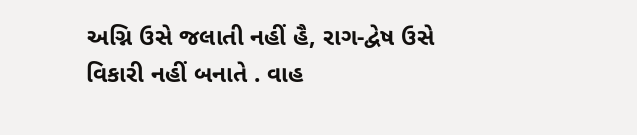અગ્નિ ઉસે જલાતી નહીં હૈ, રાગ-દ્વેષ ઉસે વિકારી નહીં બનાતે . વાહ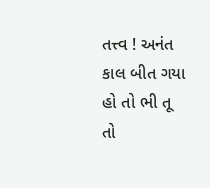તત્ત્વ ! અનંત કાલ બીત ગયા હો તો ભી તૂ તો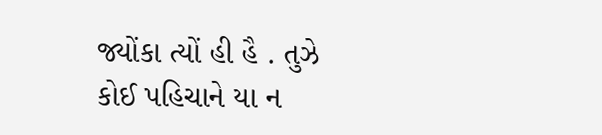જ્યોંકા ત્યોં હી હૈ . તુઝે કોઈ પહિચાને યા ન